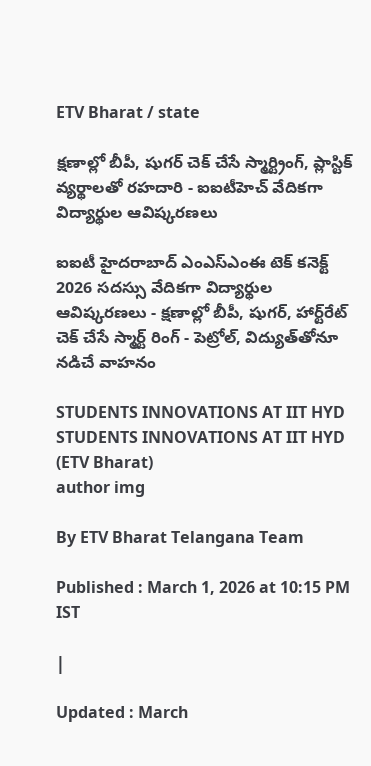ETV Bharat / state

క్షణాల్లో బీపీ, షుగర్ చెక్ చేసే స్మార్ట్రింగ్, ప్లాస్టిక్ వ్యర్థాలతో రహదారి - ఐఐటీహెచ్ వేదికగా విద్యార్థుల ఆవిష్కరణలు

ఐఐటీ హైదరాబాద్‌ ఎంఎస్‌ఎంఈ టెక్‌ కనెక్ట్‌ 2026 సదస్సు వేదికగా విద్యార్థుల ఆవిష్కరణలు - క్షణాల్లో బీపీ, షుగర్‌, హార్ట్‌రేట్‌ చెక్‌ చేసే స్మార్ట్‌ రింగ్‌ - పెట్రోల్‌, విద్యుత్‌తోనూ నడిచే వాహనం

STUDENTS INNOVATIONS AT IIT HYD
STUDENTS INNOVATIONS AT IIT HYD (ETV Bharat)
author img

By ETV Bharat Telangana Team

Published : March 1, 2026 at 10:15 PM IST

|

Updated : March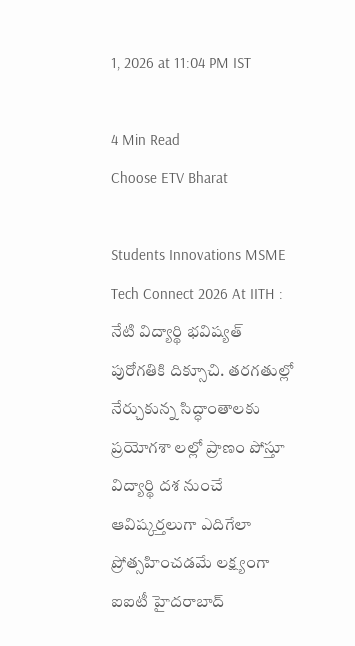1, 2026 at 11:04 PM IST

4 Min Read
Choose ETV Bharat

Students Innovations MSME Tech Connect 2026 At IITH : నేటి విద్యార్థి భవిష్యత్‌ పురోగతికి దిక్సూచి. తరగతుల్లో నేర్చుకున్న సిద్ధాంతాలకు ప్రయోగశా లల్లో ప్రాణం పోస్తూ విద్యార్థి దశ నుంచే ఆవిష్కర్తలుగా ఎదిగేలా ప్రోత్సహించడమే లక్ష్యంగా ఐఐటీ హైదరాబాద్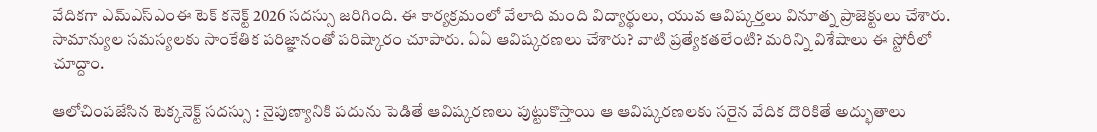వేదికగా ఎమ్ఎస్ఎంఈ టెక్ కనెక్ట్ 2026 సదస్సు జరిగింది. ఈ కార్యక్రమంలో వేలాది మంది విద్యార్థులు, యువ ఆవిష్కర్తలు వినూత్న ప్రాజెక్టులు చేశారు. సామాన్యుల సమస్యలకు సాంకేతిక పరిజ్ఞానంతో పరిష్కారం చూపారు. ఏఏ ఆవిష్కరణలు చేశారు? వాటి ప్రత్యేకతలేంటి? మరిన్ని విశేషాలు ఈ స్టోరీలో చూద్దాం.

ఆలోచింపజేసిన టెక్కనెక్ట్ సదస్సు : నైపుణ్యానికి పదును పెడితే ఆవిష్కరణలు పుట్టుకొస్తాయి ఆ ఆవిష్కరణలకు సరైన వేదిక దొరికితే అద్భుతాలు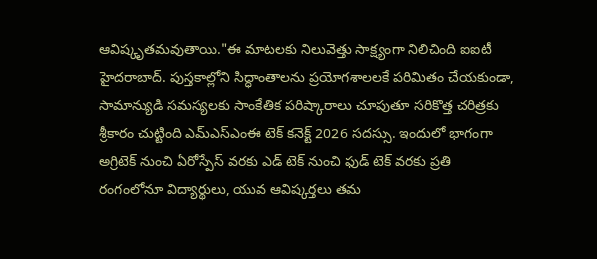ఆవిష్కృతమవుతాయి."ఈ మాటలకు నిలువెత్తు సాక్ష్యంగా నిలిచింది ఐఐటీ హైదరాబాద్. పుస్తకాల్లోని సిద్ధాంతాలను ప్రయోగశాలలకే పరిమితం చేయకుండా, సామాన్యుడి సమస్యలకు సాంకేతిక పరిష్కారాలు చూపుతూ సరికొత్త చరిత్రకు శ్రీకారం చుట్టింది ఎమ్ఎస్ఎంఈ టెక్ కనెక్ట్ 2026 సదస్సు. ఇందులో భాగంగా అగ్రిటెక్ నుంచి ఏరోస్పేస్ వరకు ఎడ్ టెక్ నుంచి ఫుడ్ టెక్ వరకు ప్రతి రంగంలోనూ విద్యార్థులు, యువ ఆవిష్కర్తలు తమ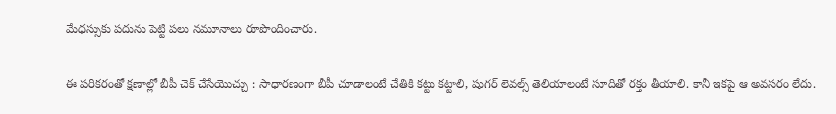మేధస్సుకు పదును పెట్టి పలు నమూనాలు రూపొందించారు.

ఈ పరికరంతో క్షణాల్లో బీపీ చెక్ చేసేయొచ్చు : సాధారణంగా బీపీ చూడాలంటే చేతికి కట్టు కట్టాలి, షుగర్ లెవల్స్ తెలియాలంటే సూదితో రక్తం తీయాలి. కానీ ఇకపై ఆ అవసరం లేదు.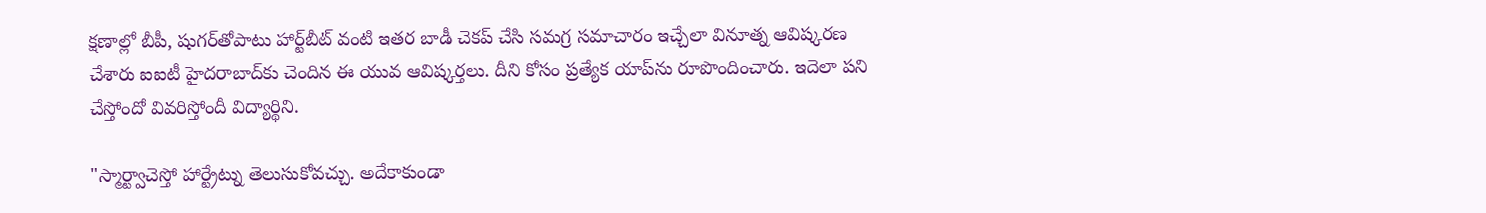క్షణాల్లో బీపీ, షుగర్‌తోపాటు హార్ట్‌బీట్‌ వంటి ఇతర బాడీ చెకప్‌ చేసి సమగ్ర సమాచారం ఇచ్చేలా వినూత్న ఆవిష్కరణ చేశారు ఐఐటీ హైదరాబాద్‌కు చెందిన ఈ యువ ఆవిష్కర్తలు. దీని కోసం ప్రత్యేక యాప్‌ను రూపొందించారు. ఇదెలా పని చేస్తోందో వివరిస్తోందీ విద్యార్థిని.

"స్మార్ట్వాచెస్తో హార్ట్రేట్ను తెలుసుకోవచ్చు. అదేకాకుండా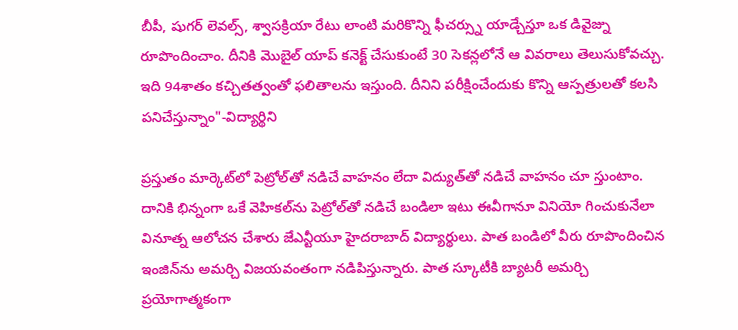బీపీ, షుగర్ లెవల్స్, శ్వాసక్రియా రేటు లాంటి మరికొన్ని ఫీచర్స్ను యాడ్చేస్తూ ఒక డివైజ్ను రూపొందించాం. దీనికి మొబైల్ యాప్ కనెక్ట్ చేసుకుంటే 30 సెకన్లలోనే ఆ వివరాలు తెలుసుకోవచ్చు. ఇది 94శాతం కచ్చితత్వంతో ఫలితాలను ఇస్తుంది. దీనిని పరీక్షించేందుకు కొన్ని ఆస్పత్రులతో కలసి పనిచేస్తున్నాం"-విద్యార్థిని

ప్రస్తుతం మార్కెట్‌లో పెట్రోల్‌తో నడిచే వాహనం లేదా విద్యుత్‌తో నడిచే వాహనం చూ స్తుంటాం. దానికి భిన్నంగా ఒకే వెహికల్‌ను పెట్రోల్‌తో నడిచే బండిలా ఇటు ఈవీగానూ వినియో గించుకునేలా వినూత్న ఆలోచన చేశారు జేఎన్టీయూ హైదరాబాద్‌ విద్యార్థులు. పాత బండిలో వీరు రూపొందించిన ఇంజిన్‌ను అమర్చి విజయవంతంగా నడిపిస్తున్నారు. పాత స్కూటీకి బ్యాటరీ అమర్చి ప్రయోగాత్మకంగా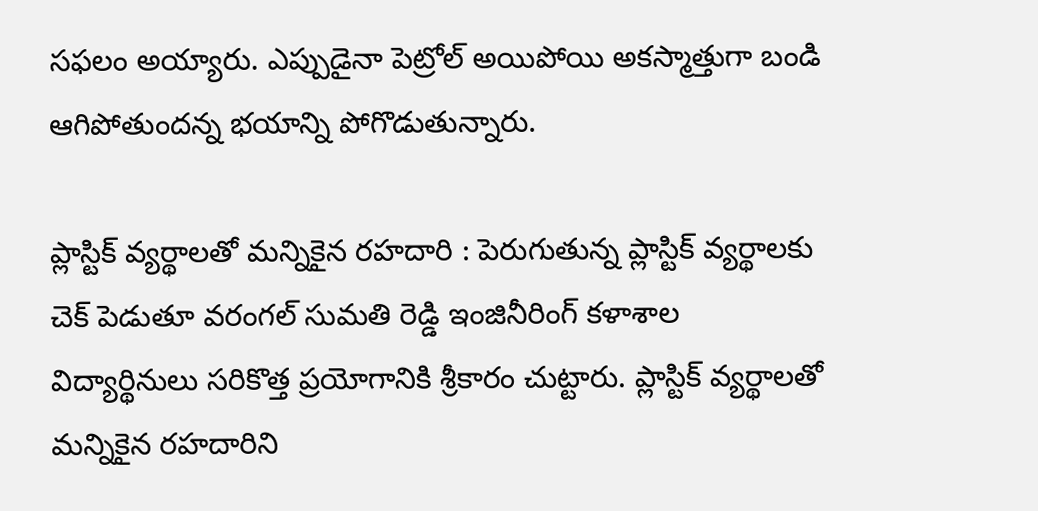సఫలం అయ్యారు. ఎప్పుడైనా పెట్రోల్‌ అయిపోయి అకస్మాత్తుగా బండి ఆగిపోతుందన్న భయాన్ని పోగొడుతున్నారు.

ప్లాస్టిక్ వ్యర్థాలతో మన్నికైన రహదారి : పెరుగుతున్న ప్లాస్టిక్ వ్యర్థాలకు చెక్ పెడుతూ వరంగల్ సుమతి రెడ్డి ఇంజినీరింగ్ కళాశాల విద్యార్థినులు సరికొత్త ప్రయోగానికి శ్రీకారం చుట్టారు. ప్లాస్టిక్ వ్యర్థాలతో మన్నికైన రహదారిని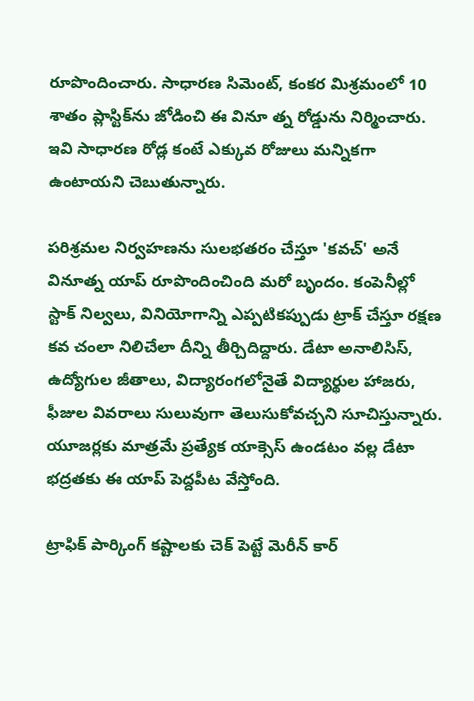రూపొందించారు. సాధారణ సిమెంట్, కంకర మిశ్రమంలో 10 శాతం ప్లాస్టిక్‌ను జోడించి ఈ వినూ త్న రోడ్డును నిర్మించారు. ఇవి సాధారణ రోడ్ల కంటే ఎక్కువ రోజులు మన్నికగా ఉంటాయని చెబుతున్నారు.

పరిశ్రమల నిర్వహణను సులభతరం చేస్తూ 'కవచ్' అనే వినూత్న యాప్‌ రూపొందించింది మరో బృందం. కంపెనీల్లో స్టాక్ నిల్వలు, వినియోగాన్ని ఎప్పటికప్పుడు ట్రాక్ చేస్తూ రక్షణ కవ చంలా నిలిచేలా దీన్ని తీర్చిదిద్దారు. డేటా అనాలిసిస్, ఉద్యోగుల జీతాలు, విద్యారంగలోనైతే విద్యార్థుల హాజరు, ఫీజుల వివరాలు సులువుగా తెలుసుకోవచ్చని సూచిస్తున్నారు. యూజర్లకు మాత్రమే ప్రత్యేక యాక్సెస్ ఉండటం వల్ల డేటా భద్రతకు ఈ యాప్‌ పెద్దపీట వేస్తోంది.

ట్రాఫిక్ పార్కింగ్ కష్టాలకు చెక్ పెట్టే మెరీన్ కార్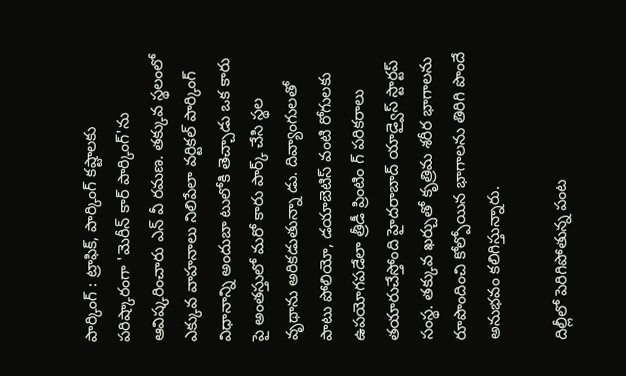పార్కింగ్ : ట్రాఫిక్, పార్కింగ్ కష్టాలకు పరిష్కారంగా 'మెరీన్ కార్ పార్కింగ్'ను ఆవిష్కరించారు ఎన్‌ వీ రమణ. తక్కువ స్థలంలో ఎక్కువ వాహనాలు నిలిపేలా వర్టికల్‌ పార్కింగ్ విధానాన్ని అందుబా టులోకి తెచ్చాడు ఒక కారు పై అంతస్తులో మరో కారు పార్క్ చేసి స్థల వృథాను అరికడుతున్నా డు. దివ్యాంగులతో పాటు పోలియో, డయాబెటిస్‌ వంటి రోగులకు ఉపయోగపడేలా త్రీడీ ప్రింటిం గ్‌ పరికరాలు తయారుచేస్తోంది హైదరాబాద్‌ యాడ్వైస్‌ స్టార్టప్‌ సంస్థ. తక్కువ ఖర్చుతో కృత్రిమ శరీర భాగాలను రూపొందించి కోల్పోయిన భాగాలను తిరిగి పొందే అనుభవం కలిగిస్తున్నారు.

దిల్లీలో పెరిగిపోతున్న పంట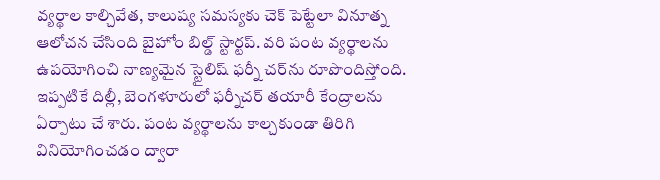వ్యర్థాల కాల్చివేత, కాలుష్య సమస్యకు చెక్‌ పెట్టేలా వినూత్న ఆలోచన చేసింది బైహోం బిల్డ్‌ స్టార్టప్‌. వరి పంట వ్యర్థాలను ఉపయోగించి నాణ్యమైన స్టైలిష్‌ ఫర్నీ చర్‌ను రూపొందిస్తోంది. ఇప్పటికే దిల్లీ, బెంగళూరులో ఫర్నీచర్‌ తయారీ కేంద్రాలను ఏర్పాటు చే శారు. పంట వ్యర్థాలను కాల్చకుండా తిరిగి వినియోగించడం ద్వారా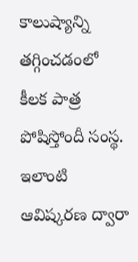కాలుష్యాన్ని తగ్గించడంలో కీలక పాత్ర పోషిస్తోందీ సంస్థ. ఇలాంటి ఆవిష్కరణ ద్వారా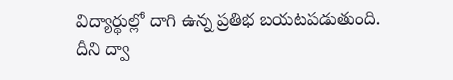విద్యార్థుల్లో దాగి ఉన్న ప్రతిభ బయటపడుతుంది. దీని ద్వా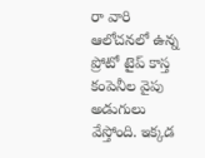రా వారి ఆలోచనలో ఉన్న ప్రోటో టైప్ కాస్త కంపెనీల వైపు అడుగులు వేస్తోంది. ఇక్కడ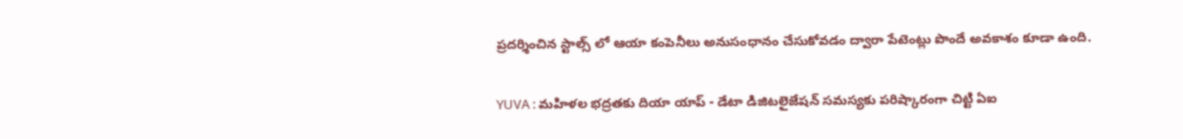ప్రదర్శించిన స్టాల్స్ లో ఆయా కంపెనీలు అనుసంధానం చేసుకోవడం ద్వారా పేటెంట్లు పొందే అవకాశం కూడా ఉంది.

YUVA : మహిళల భద్రతకు దియా యాప్‌ - డేటా డిజిటలైజేషన్ సమస్యకు పరిష్కారంగా చిట్టి ఏఐ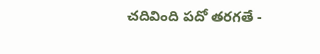చదివింది పదో తరగతే -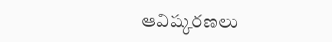ఆవిష్కరణలు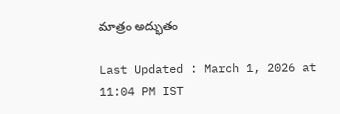మాత్రం అద్భుతం

Last Updated : March 1, 2026 at 11:04 PM IST